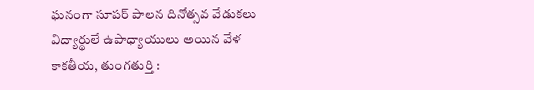ఘనంగా సూపర్ పాలన దినోత్సవ వేడుకలు
విద్యార్థులే ఉపాధ్యాయులు అయిన వేళ
కాకతీయ, తుంగతుర్తి :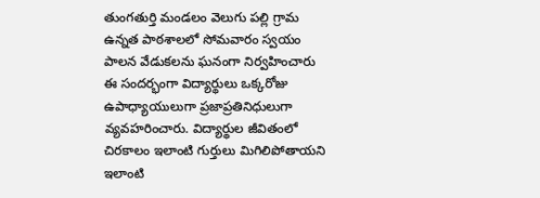తుంగతుర్తి మండలం వెలుగు పల్లి గ్రామ ఉన్నత పాఠశాలలో సోమవారం స్వయం పాలన వేడుకలను ఘనంగా నిర్వహించారు ఈ సందర్భంగా విద్యార్థులు ఒక్కరోజు ఉపాధ్యాయులుగా ప్రజాప్రతినిధులుగా వ్యవహరించారు. విద్యార్థుల జీవితంలో చిరకాలం ఇలాంటి గుర్తులు మిగిలిపోతాయని ఇలాంటి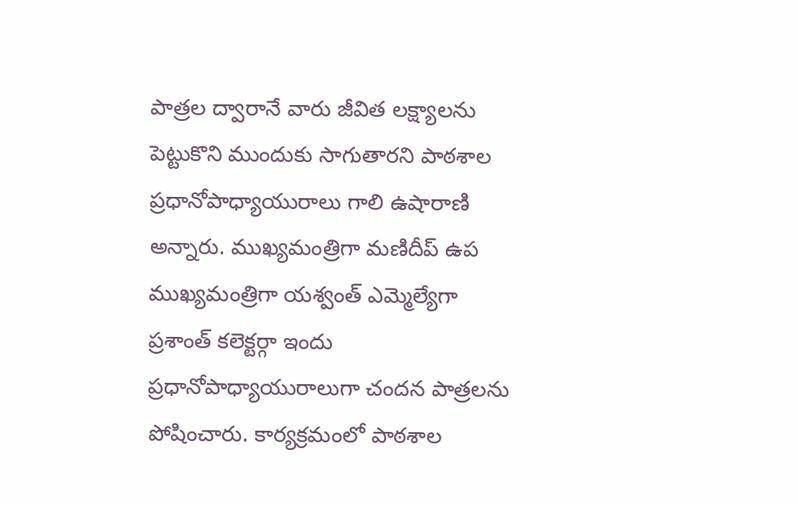పాత్రల ద్వారానే వారు జీవిత లక్ష్యాలను పెట్టుకొని ముందుకు సాగుతారని పాఠశాల ప్రధానోపాధ్యాయురాలు గాలి ఉషారాణి అన్నారు. ముఖ్యమంత్రిగా మణిదీప్ ఉప ముఖ్యమంత్రిగా యశ్వంత్ ఎమ్మెల్యేగా ప్రశాంత్ కలెక్టర్గా ఇందు ప్రధానోపాధ్యాయురాలుగా చందన పాత్రలను పోషించారు. కార్యక్రమంలో పాఠశాల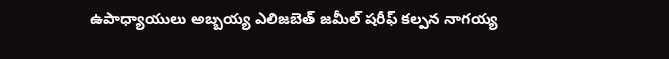ఉపాధ్యాయులు అబ్బయ్య ఎలిజబెత్ జమీల్ షరీఫ్ కల్పన నాగయ్య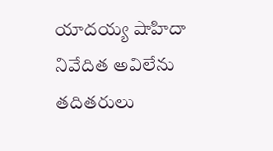యాదయ్య షాహిదా నివేదిత అవిలేను తదితరులు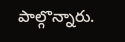పాల్గొన్నారు.